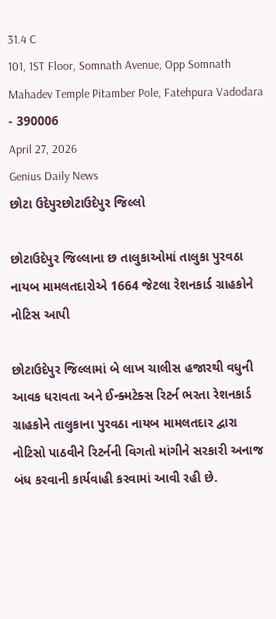31.4 C
101, 1ST Floor, Somnath Avenue, Opp Somnath Mahadev Temple Pitamber Pole, Fatehpura Vadodara - 390006
April 27, 2026
Genius Daily News
છોટા ઉદેપુરછોટાઉદેપુર જિલ્લો

છોટાઉદેપુર જિલ્લાના છ તાલુકાઓમાં તાલુકા પુરવઠા નાયબ મામલતદારોએ 1664 જેટલા રેશનકાર્ડ ગ્રાહકોને નોટિસ આપી

છોટાઉદેપુર જિલ્લામાં બે લાખ ચાલીસ હજારથી વધુની આવક ધરાવતા અને ઈન્ક્મટેક્સ રિટર્ન ભરતા રેશનકાર્ડ ગ્રાહકોને તાલુકાના પુરવઠા નાયબ મામલતદાર દ્વારા નોટિસો પાઠવીને રિટર્નની વિગતો માંગીને સરકારી અનાજ બંધ કરવાની કાર્યવાહી કરવામાં આવી રહી છે.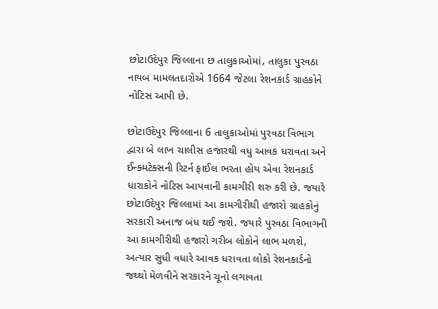છોટાઉદેપુર જિલ્લાના છ તાલુકાઓમાં, તાલુકા પુરવઠા નાયબ મામલતદારોએ 1664 જેટલા રેશનકાર્ડ ગ્રાહકોને નોટિસ આપી છે.

છોટાઉદેપુર જિલ્લાના 6 તાલુકાઓમાં પુરવઠા વિભાગ દ્વારા બે લાખ ચાલીસ હજારથી વધુ આવક ધરાવતા અને ઈન્ક્મટેક્સની રિટર્ન ફાઈલ ભરતા હોય એવા રેશનકાર્ડ ધારાકોને નોટિસ આપવાની કામગીરી શરુ કરી છે. જયારે છોટાઉદેપુર જિલ્લામાં આ કામગીરીથી હજારો ગ્રાહકોનું સરકારી અનાજ બંધ થઈ જશે. જયારે પુરવઠા વિભાગની આ કામગીરીથી હજારો ગરીબ લોકોને લાભ મળશે, અત્યાર સુધી વધારે આવક ધરાવતા લોકો રેશનકાર્ડનો જથ્થો મેળવીને સરકારને ચૂનો લગાવતા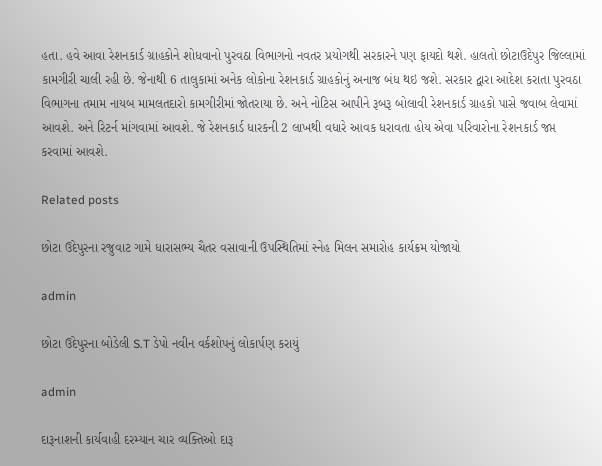હતા. હવે આવા રેશનકાર્ડ ગ્રાહકોને શોધવાનો પુરવઠા વિભાગનો નવતર પ્રયોગથી સરકારને પણ ફાયદો થશે. હાલતો છોટાઉદેપુર જિલ્લામાં કામગીરી ચાલી રહી છે. જેનાથી 6 તાલુકામાં અનેક લોકોના રેશનકાર્ડ ગ્રાહકોનું અનાજ બંધ થઇ જશે. સરકાર દ્વારા આદેશ કરાતા પુરવઠા વિભાગના તમામ નાયબ મામલતદારો કામગીરીમાં જોતરાયા છે. અને નોટિસ આપીને રૂબરૂ બોલાવી રેશનકાર્ડ ગ્રાહકો પાસે જવાબ લેવામાં આવશે. અને રિટર્ન માંગવામાં આવશે. જે રેશનકાર્ડ ધારકની 2 લાખથી વધારે આવક ધરાવતા હોય એવા પરિવારોના રેશનકાર્ડ જપ્ત કરવામાં આવશે.

Related posts

છોટા ઉદેપુરના રજુવાટ ગામે ધારાસભ્ય ચૈતર વસાવાની ઉપસ્થિતિમાં સ્નેહ મિલન સમારોહ કાર્યક્રમ યોજાયો

admin

છોટા ઉદેપુરના બોડેલી S.T ડેપો નવીન વર્કશોપનું લોકાર્પણ કરાયું

admin

દારૂનાશની કાર્યવાહી દરમ્યાન ચાર વ્યક્તિઓ દારૂ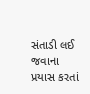સંતાડી લઈ જવાના પ્રયાસ કરતાં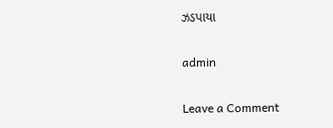ઝડપાયા

admin

Leave a Comment